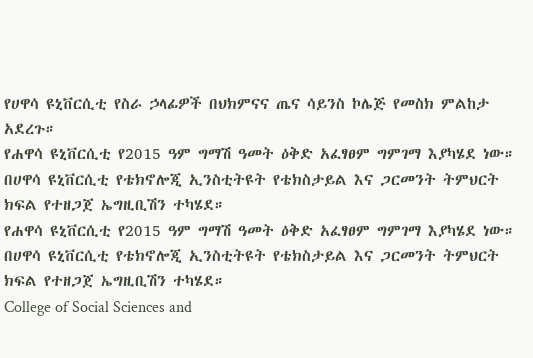የሀዋሳ ዩኒቨርሲቲ የስራ ኃላፊዎች በህክምናና ጤና ሳይንስ ኮሌጅ የመስክ ምልከታ አደረጉ።
የሐዋሳ ዩኒቨርሲቲ የ2015 ዓም ግማሽ ዓመት ዕቅድ አፈፃፀም ግምገማ እያካሄደ ነው።
በሀዋሳ ዩኒቨርሲቲ የቴክኖሎጂ ኢንስቲትዩት የቴክስታይል እና ጋርመንት ትምህርት ክፍል የተዘጋጀ ኤግዚቢሽን ተካሄደ።
የሐዋሳ ዩኒቨርሲቲ የ2015 ዓም ግማሽ ዓመት ዕቅድ አፈፃፀም ግምገማ እያካሄደ ነው።
በሀዋሳ ዩኒቨርሲቲ የቴክኖሎጂ ኢንስቲትዩት የቴክስታይል እና ጋርመንት ትምህርት ክፍል የተዘጋጀ ኤግዚቢሽን ተካሄደ።
College of Social Sciences and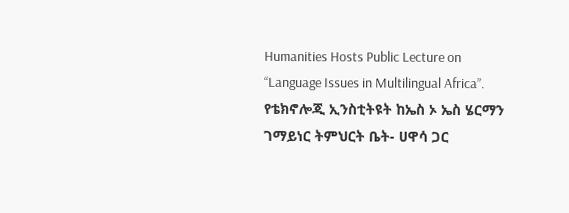Humanities Hosts Public Lecture on “Language Issues in Multilingual Africa”.
የቴክኖሎጂ ኢንስቲትዩት ከኤስ ኦ ኤስ ሄርማን ገማይነር ትምህርት ቤት- ሀዋሳ ጋር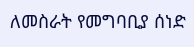ለመስራት የመግባቢያ ሰነድ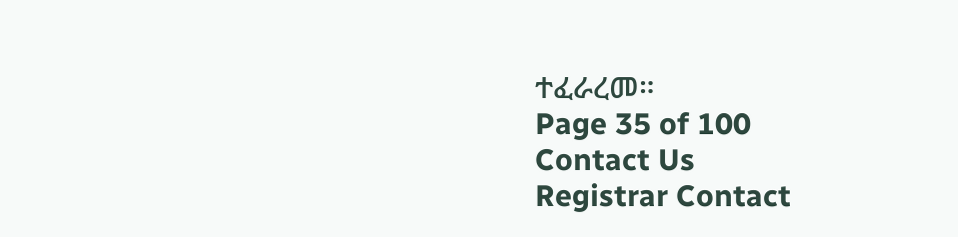ተፈራረመ።
Page 35 of 100
Contact Us
Registrar Contact